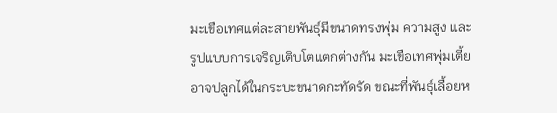มะเขือเทศแต่ละสายพันธุ์มีขนาดทรงพุ่ม ความสูง และรูปแบบการเจริญเติบโตแตกต่างกัน มะเขือเทศพุ่มเตี้ยอาจปลูกได้ในกระบะขนาดกะทัดรัด ขณะที่พันธุ์เลื้อยห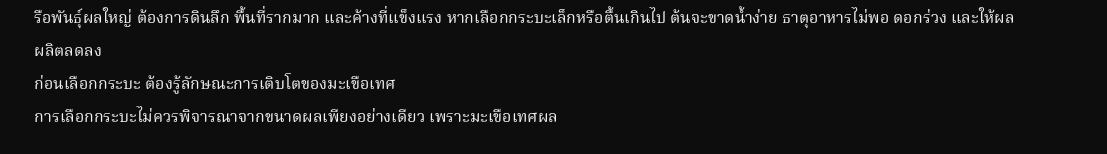รือพันธุ์ผลใหญ่ ต้องการดินลึก พื้นที่รากมาก และค้างที่แข็งแรง หากเลือกกระบะเล็กหรือตื้นเกินไป ต้นจะขาดน้ำง่าย ธาตุอาหารไม่พอ ดอกร่วง และให้ผลผลิตลดลง
ก่อนเลือกกระบะ ต้องรู้ลักษณะการเติบโตของมะเขือเทศ
การเลือกกระบะไม่ควรพิจารณาจากขนาดผลเพียงอย่างเดียว เพราะมะเขือเทศผล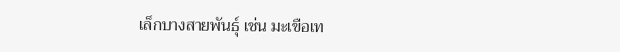เล็กบางสายพันธุ์ เช่น มะเขือเท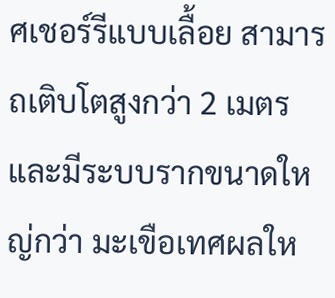ศเชอร์รีแบบเลื้อย สามารถเติบโตสูงกว่า 2 เมตรและมีระบบรากขนาดใหญ่กว่า มะเขือเทศผลให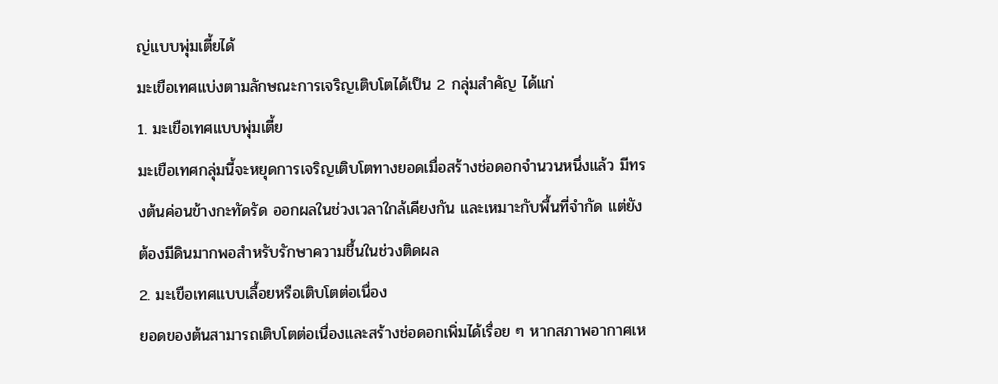ญ่แบบพุ่มเตี้ยได้
มะเขือเทศแบ่งตามลักษณะการเจริญเติบโตได้เป็น 2 กลุ่มสำคัญ ได้แก่
1. มะเขือเทศแบบพุ่มเตี้ย
มะเขือเทศกลุ่มนี้จะหยุดการเจริญเติบโตทางยอดเมื่อสร้างช่อดอกจำนวนหนึ่งแล้ว มีทรงต้นค่อนข้างกะทัดรัด ออกผลในช่วงเวลาใกล้เคียงกัน และเหมาะกับพื้นที่จำกัด แต่ยังต้องมีดินมากพอสำหรับรักษาความชื้นในช่วงติดผล
2. มะเขือเทศแบบเลื้อยหรือเติบโตต่อเนื่อง
ยอดของต้นสามารถเติบโตต่อเนื่องและสร้างช่อดอกเพิ่มได้เรื่อย ๆ หากสภาพอากาศเห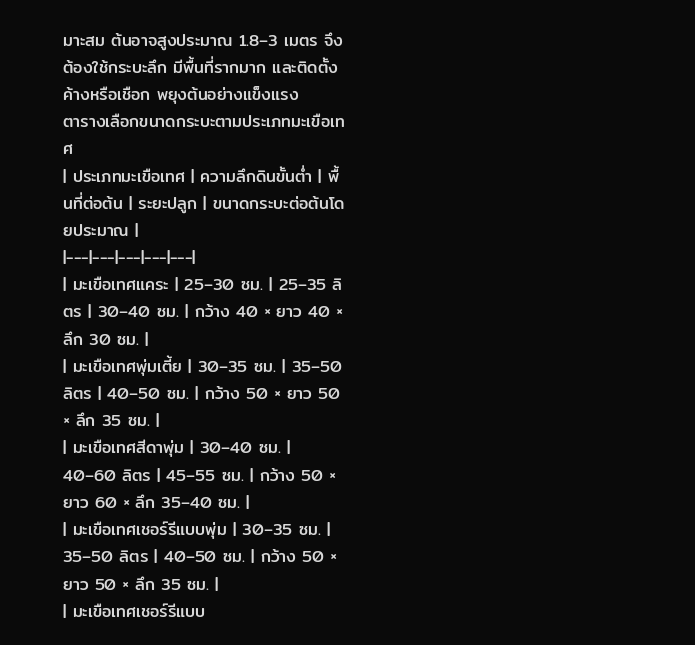มาะสม ต้นอาจสูงประมาณ 1.8–3 เมตร จึงต้องใช้กระบะลึก มีพื้นที่รากมาก และติดตั้งค้างหรือเชือก พยุงต้นอย่างแข็งแรง
ตารางเลือกขนาดกระบะตามประเภทมะเขือเทศ
| ประเภทมะเขือเทศ | ความลึกดินขั้นต่ำ | พื้นที่ต่อต้น | ระยะปลูก | ขนาดกระบะต่อต้นโดยประมาณ |
|---|---|---|---|---|
| มะเขือเทศแคระ | 25–30 ซม. | 25–35 ลิตร | 30–40 ซม. | กว้าง 40 × ยาว 40 × ลึก 30 ซม. |
| มะเขือเทศพุ่มเตี้ย | 30–35 ซม. | 35–50 ลิตร | 40–50 ซม. | กว้าง 50 × ยาว 50 × ลึก 35 ซม. |
| มะเขือเทศสีดาพุ่ม | 30–40 ซม. | 40–60 ลิตร | 45–55 ซม. | กว้าง 50 × ยาว 60 × ลึก 35–40 ซม. |
| มะเขือเทศเชอร์รีแบบพุ่ม | 30–35 ซม. | 35–50 ลิตร | 40–50 ซม. | กว้าง 50 × ยาว 50 × ลึก 35 ซม. |
| มะเขือเทศเชอร์รีแบบ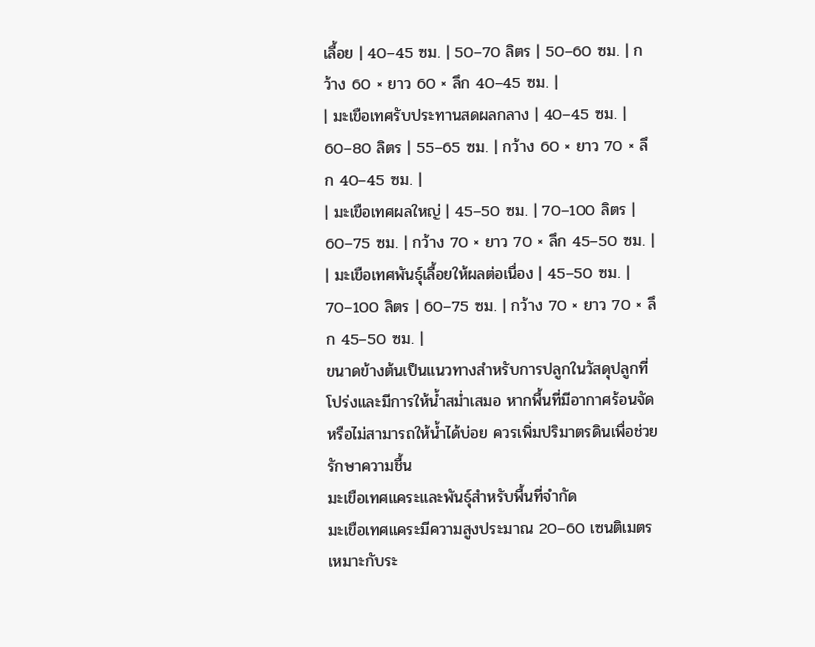เลื้อย | 40–45 ซม. | 50–70 ลิตร | 50–60 ซม. | กว้าง 60 × ยาว 60 × ลึก 40–45 ซม. |
| มะเขือเทศรับประทานสดผลกลาง | 40–45 ซม. | 60–80 ลิตร | 55–65 ซม. | กว้าง 60 × ยาว 70 × ลึก 40–45 ซม. |
| มะเขือเทศผลใหญ่ | 45–50 ซม. | 70–100 ลิตร | 60–75 ซม. | กว้าง 70 × ยาว 70 × ลึก 45–50 ซม. |
| มะเขือเทศพันธุ์เลื้อยให้ผลต่อเนื่อง | 45–50 ซม. | 70–100 ลิตร | 60–75 ซม. | กว้าง 70 × ยาว 70 × ลึก 45–50 ซม. |
ขนาดข้างต้นเป็นแนวทางสำหรับการปลูกในวัสดุปลูกที่โปร่งและมีการให้น้ำสม่ำเสมอ หากพื้นที่มีอากาศร้อนจัดหรือไม่สามารถให้น้ำได้บ่อย ควรเพิ่มปริมาตรดินเพื่อช่วยรักษาความชื้น
มะเขือเทศแคระและพันธุ์สำหรับพื้นที่จำกัด
มะเขือเทศแคระมีความสูงประมาณ 20–60 เซนติเมตร เหมาะกับระ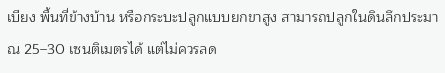เบียง พื้นที่ข้างบ้าน หรือกระบะปลูกแบบยกขาสูง สามารถปลูกในดินลึกประมาณ 25–30 เซนติเมตรได้ แต่ไม่ควรลด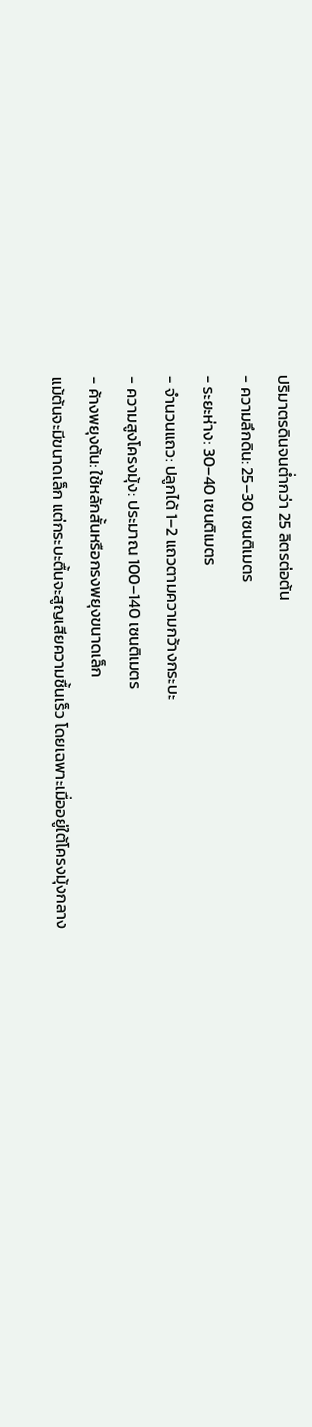ปริมาตรดินจนต่ำกว่า 25 ลิตรต่อต้น
- ความลึกดิน: 25–30 เซนติเมตร
- ระยะห่าง: 30–40 เซนติเมตร
- จำนวนแถว: ปลูกได้ 1–2 แถวตามความกว้างกระบะ
- ความสูงโครงมุ้ง: ประมาณ 100–140 เซนติเมตร
- ค้างพยุงต้น: ใช้หลักสั้นหรือกรงพยุงขนาดเล็ก
แม้ต้นจะมีขนาดเล็ก แต่กระบะตื้นจะสูญเสียความชื้นเร็ว โดยเฉพาะเมื่ออยู่ใต้โครงมุ้งกลาง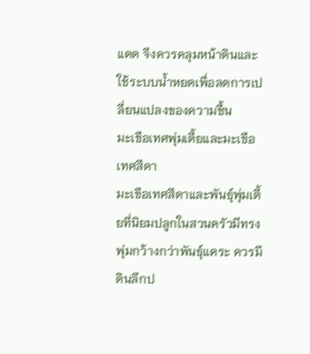แดด จึงควรคลุมหน้าดินและใช้ระบบน้ำหยดเพื่อลดการเปลี่ยนแปลงของความชื้น
มะเขือเทศพุ่มเตี้ยและมะเขือเทศสีดา
มะเขือเทศสีดาและพันธุ์พุ่มเตี้ยที่นิยมปลูกในสวนครัวมีทรงพุ่มกว้างกว่าพันธุ์แคระ ควรมีดินลึกป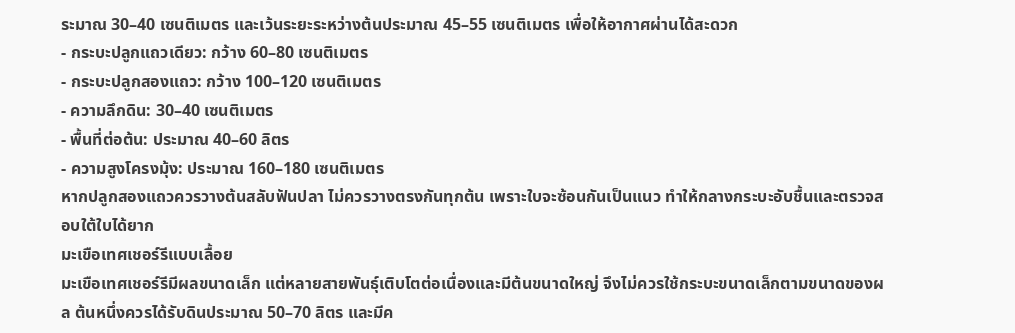ระมาณ 30–40 เซนติเมตร และเว้นระยะระหว่างต้นประมาณ 45–55 เซนติเมตร เพื่อให้อากาศผ่านได้สะดวก
- กระบะปลูกแถวเดียว: กว้าง 60–80 เซนติเมตร
- กระบะปลูกสองแถว: กว้าง 100–120 เซนติเมตร
- ความลึกดิน: 30–40 เซนติเมตร
- พื้นที่ต่อต้น: ประมาณ 40–60 ลิตร
- ความสูงโครงมุ้ง: ประมาณ 160–180 เซนติเมตร
หากปลูกสองแถวควรวางต้นสลับฟันปลา ไม่ควรวางตรงกันทุกต้น เพราะใบจะซ้อนกันเป็นแนว ทำให้กลางกระบะอับชื้นและตรวจสอบใต้ใบได้ยาก
มะเขือเทศเชอร์รีแบบเลื้อย
มะเขือเทศเชอร์รีมีผลขนาดเล็ก แต่หลายสายพันธุ์เติบโตต่อเนื่องและมีต้นขนาดใหญ่ จึงไม่ควรใช้กระบะขนาดเล็กตามขนาดของผล ต้นหนึ่งควรได้รับดินประมาณ 50–70 ลิตร และมีค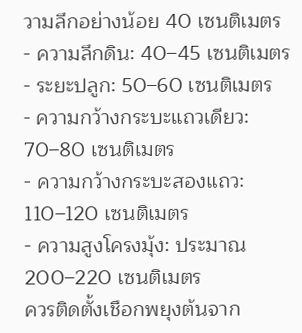วามลึกอย่างน้อย 40 เซนติเมตร
- ความลึกดิน: 40–45 เซนติเมตร
- ระยะปลูก: 50–60 เซนติเมตร
- ความกว้างกระบะแถวเดียว: 70–80 เซนติเมตร
- ความกว้างกระบะสองแถว: 110–120 เซนติเมตร
- ความสูงโครงมุ้ง: ประมาณ 200–220 เซนติเมตร
ควรติดตั้งเชือกพยุงต้นจาก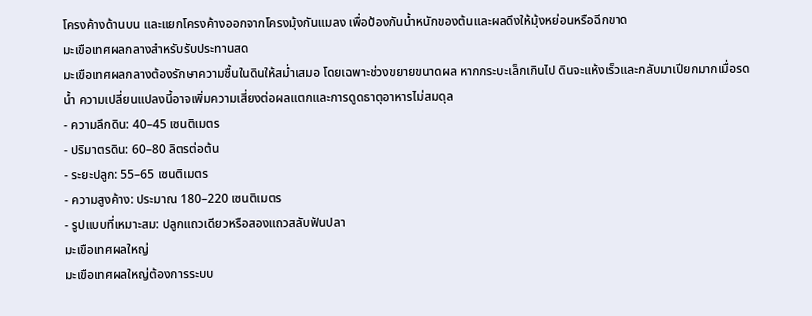โครงค้างด้านบน และแยกโครงค้างออกจากโครงมุ้งกันแมลง เพื่อป้องกันน้ำหนักของต้นและผลดึงให้มุ้งหย่อนหรือฉีกขาด
มะเขือเทศผลกลางสำหรับรับประทานสด
มะเขือเทศผลกลางต้องรักษาความชื้นในดินให้สม่ำเสมอ โดยเฉพาะช่วงขยายขนาดผล หากกระบะเล็กเกินไป ดินจะแห้งเร็วและกลับมาเปียกมากเมื่อรดน้ำ ความเปลี่ยนแปลงนี้อาจเพิ่มความเสี่ยงต่อผลแตกและการดูดธาตุอาหารไม่สมดุล
- ความลึกดิน: 40–45 เซนติเมตร
- ปริมาตรดิน: 60–80 ลิตรต่อต้น
- ระยะปลูก: 55–65 เซนติเมตร
- ความสูงค้าง: ประมาณ 180–220 เซนติเมตร
- รูปแบบที่เหมาะสม: ปลูกแถวเดียวหรือสองแถวสลับฟันปลา
มะเขือเทศผลใหญ่
มะเขือเทศผลใหญ่ต้องการระบบ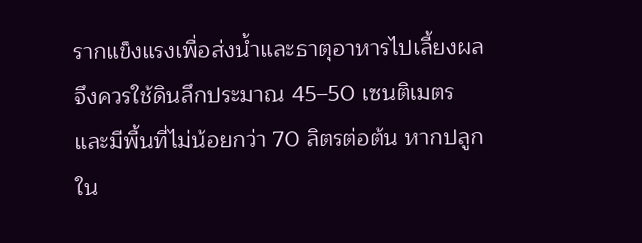รากแข็งแรงเพื่อส่งน้ำและธาตุอาหารไปเลี้ยงผล จึงควรใช้ดินลึกประมาณ 45–50 เซนติเมตร และมีพื้นที่ไม่น้อยกว่า 70 ลิตรต่อต้น หากปลูกใน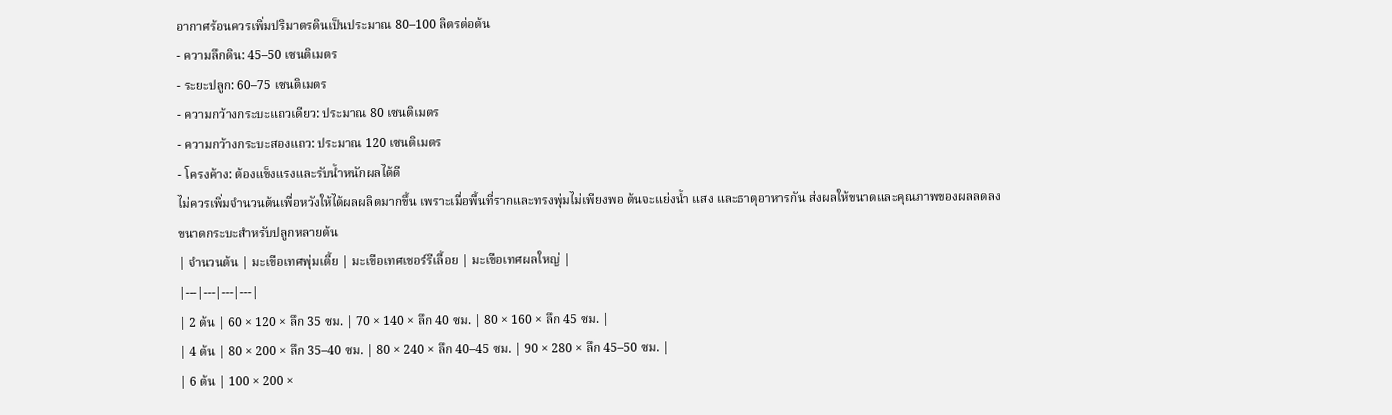อากาศร้อนควรเพิ่มปริมาตรดินเป็นประมาณ 80–100 ลิตรต่อต้น
- ความลึกดิน: 45–50 เซนติเมตร
- ระยะปลูก: 60–75 เซนติเมตร
- ความกว้างกระบะแถวเดียว: ประมาณ 80 เซนติเมตร
- ความกว้างกระบะสองแถว: ประมาณ 120 เซนติเมตร
- โครงค้าง: ต้องแข็งแรงและรับน้ำหนักผลได้ดี
ไม่ควรเพิ่มจำนวนต้นเพื่อหวังให้ได้ผลผลิตมากขึ้น เพราะเมื่อพื้นที่รากและทรงพุ่มไม่เพียงพอ ต้นจะแย่งน้ำ แสง และธาตุอาหารกัน ส่งผลให้ขนาดและคุณภาพของผลลดลง
ขนาดกระบะสำหรับปลูกหลายต้น
| จำนวนต้น | มะเขือเทศพุ่มเตี้ย | มะเขือเทศเชอร์รีเลื้อย | มะเขือเทศผลใหญ่ |
|---|---|---|---|
| 2 ต้น | 60 × 120 × ลึก 35 ซม. | 70 × 140 × ลึก 40 ซม. | 80 × 160 × ลึก 45 ซม. |
| 4 ต้น | 80 × 200 × ลึก 35–40 ซม. | 80 × 240 × ลึก 40–45 ซม. | 90 × 280 × ลึก 45–50 ซม. |
| 6 ต้น | 100 × 200 ×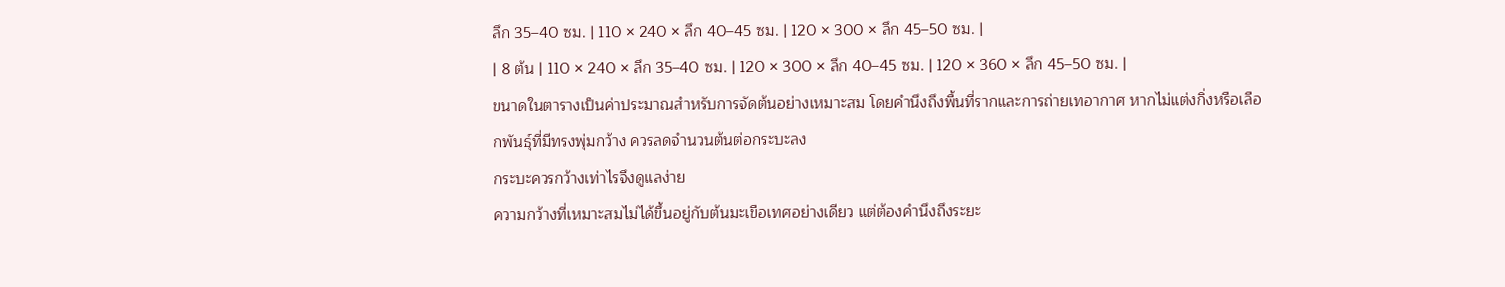ลึก 35–40 ซม. | 110 × 240 × ลึก 40–45 ซม. | 120 × 300 × ลึก 45–50 ซม. |
| 8 ต้น | 110 × 240 × ลึก 35–40 ซม. | 120 × 300 × ลึก 40–45 ซม. | 120 × 360 × ลึก 45–50 ซม. |
ขนาดในตารางเป็นค่าประมาณสำหรับการจัดต้นอย่างเหมาะสม โดยคำนึงถึงพื้นที่รากและการถ่ายเทอากาศ หากไม่แต่งกิ่งหรือเลือกพันธุ์ที่มีทรงพุ่มกว้าง ควรลดจำนวนต้นต่อกระบะลง
กระบะควรกว้างเท่าไรจึงดูแลง่าย
ความกว้างที่เหมาะสมไม่ได้ขึ้นอยู่กับต้นมะเขือเทศอย่างเดียว แต่ต้องคำนึงถึงระยะ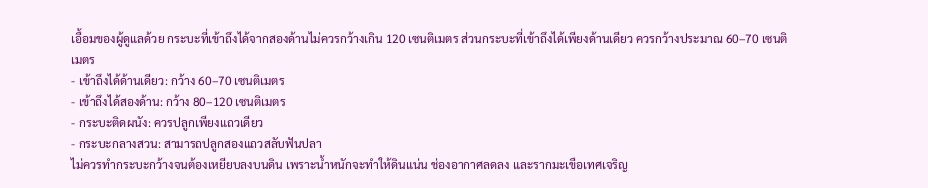เอื้อมของผู้ดูแลด้วย กระบะที่เข้าถึงได้จากสองด้านไม่ควรกว้างเกิน 120 เซนติเมตร ส่วนกระบะที่เข้าถึงได้เพียงด้านเดียว ควรกว้างประมาณ 60–70 เซนติเมตร
- เข้าถึงได้ด้านเดียว: กว้าง 60–70 เซนติเมตร
- เข้าถึงได้สองด้าน: กว้าง 80–120 เซนติเมตร
- กระบะติดผนัง: ควรปลูกเพียงแถวเดียว
- กระบะกลางสวน: สามารถปลูกสองแถวสลับฟันปลา
ไม่ควรทำกระบะกว้างจนต้องเหยียบลงบนดิน เพราะน้ำหนักจะทำให้ดินแน่น ช่องอากาศลดลง และรากมะเขือเทศเจริญ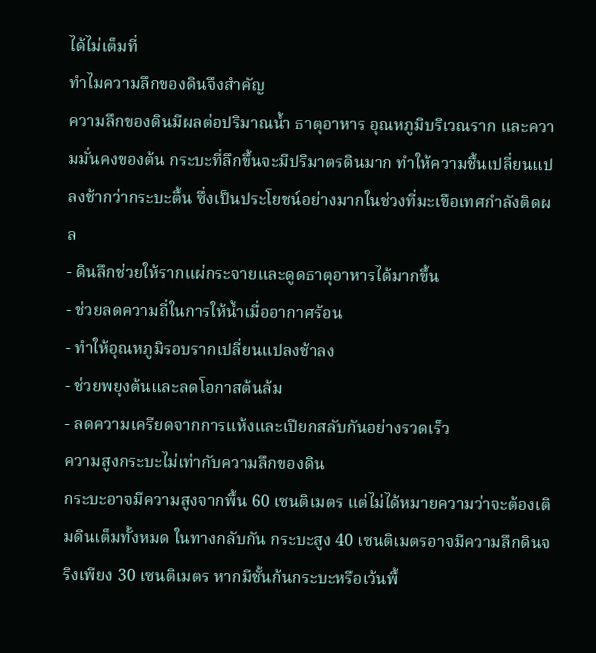ได้ไม่เต็มที่
ทำไมความลึกของดินจึงสำคัญ
ความลึกของดินมีผลต่อปริมาณน้ำ ธาตุอาหาร อุณหภูมิบริเวณราก และความมั่นคงของต้น กระบะที่ลึกขึ้นจะมีปริมาตรดินมาก ทำให้ความชื้นเปลี่ยนแปลงช้ากว่ากระบะตื้น ซึ่งเป็นประโยชน์อย่างมากในช่วงที่มะเขือเทศกำลังติดผล
- ดินลึกช่วยให้รากแผ่กระจายและดูดธาตุอาหารได้มากขึ้น
- ช่วยลดความถี่ในการให้น้ำเมื่ออากาศร้อน
- ทำให้อุณหภูมิรอบรากเปลี่ยนแปลงช้าลง
- ช่วยพยุงต้นและลดโอกาสต้นล้ม
- ลดความเครียดจากการแห้งและเปียกสลับกันอย่างรวดเร็ว
ความสูงกระบะไม่เท่ากับความลึกของดิน
กระบะอาจมีความสูงจากพื้น 60 เซนติเมตร แต่ไม่ได้หมายความว่าจะต้องเติมดินเต็มทั้งหมด ในทางกลับกัน กระบะสูง 40 เซนติเมตรอาจมีความลึกดินจริงเพียง 30 เซนติเมตร หากมีชั้นก้นกระบะหรือเว้นพื้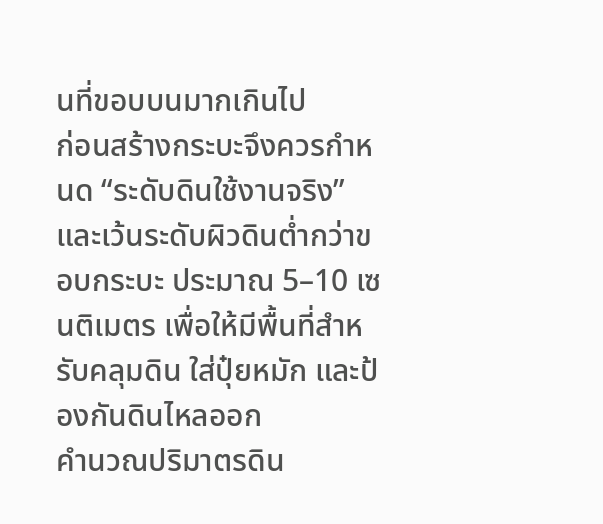นที่ขอบบนมากเกินไป
ก่อนสร้างกระบะจึงควรกำหนด “ระดับดินใช้งานจริง” และเว้นระดับผิวดินต่ำกว่าขอบกระบะ ประมาณ 5–10 เซนติเมตร เพื่อให้มีพื้นที่สำหรับคลุมดิน ใส่ปุ๋ยหมัก และป้องกันดินไหลออก
คำนวณปริมาตรดิน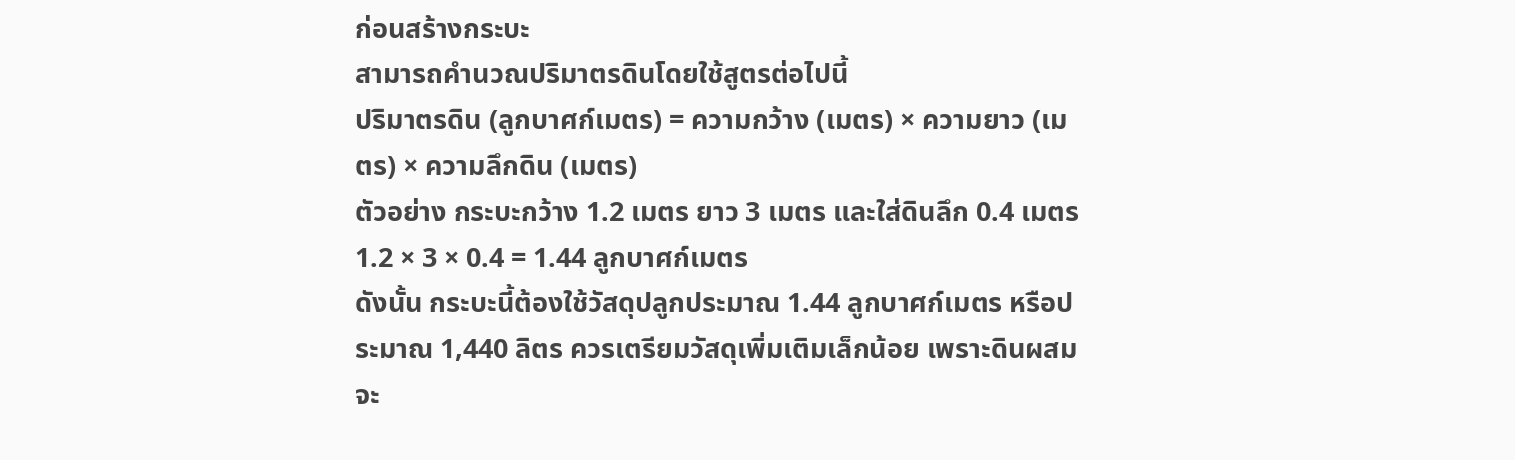ก่อนสร้างกระบะ
สามารถคำนวณปริมาตรดินโดยใช้สูตรต่อไปนี้
ปริมาตรดิน (ลูกบาศก์เมตร) = ความกว้าง (เมตร) × ความยาว (เมตร) × ความลึกดิน (เมตร)
ตัวอย่าง กระบะกว้าง 1.2 เมตร ยาว 3 เมตร และใส่ดินลึก 0.4 เมตร
1.2 × 3 × 0.4 = 1.44 ลูกบาศก์เมตร
ดังนั้น กระบะนี้ต้องใช้วัสดุปลูกประมาณ 1.44 ลูกบาศก์เมตร หรือประมาณ 1,440 ลิตร ควรเตรียมวัสดุเพิ่มเติมเล็กน้อย เพราะดินผสมจะ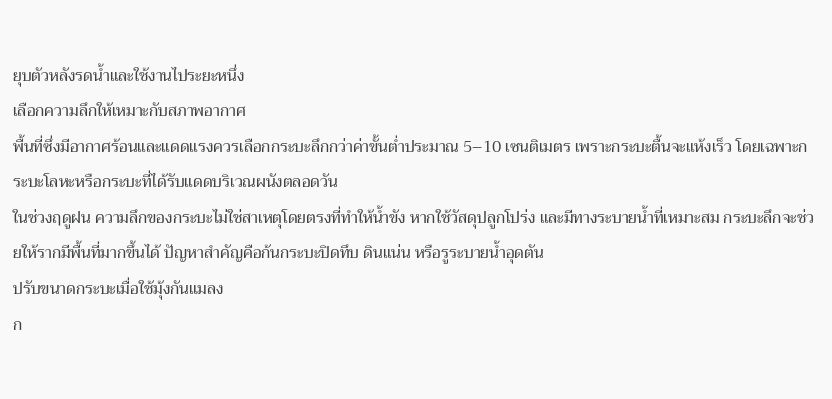ยุบตัวหลังรดน้ำและใช้งานไประยะหนึ่ง
เลือกความลึกให้เหมาะกับสภาพอากาศ
พื้นที่ซึ่งมีอากาศร้อนและแดดแรงควรเลือกกระบะลึกกว่าค่าขั้นต่ำประมาณ 5–10 เซนติเมตร เพราะกระบะตื้นจะแห้งเร็ว โดยเฉพาะกระบะโลหะหรือกระบะที่ได้รับแดดบริเวณผนังตลอดวัน
ในช่วงฤดูฝน ความลึกของกระบะไม่ใช่สาเหตุโดยตรงที่ทำให้น้ำขัง หากใช้วัสดุปลูกโปร่ง และมีทางระบายน้ำที่เหมาะสม กระบะลึกจะช่วยให้รากมีพื้นที่มากขึ้นได้ ปัญหาสำคัญคือก้นกระบะปิดทึบ ดินแน่น หรือรูระบายน้ำอุดตัน
ปรับขนาดกระบะเมื่อใช้มุ้งกันแมลง
ก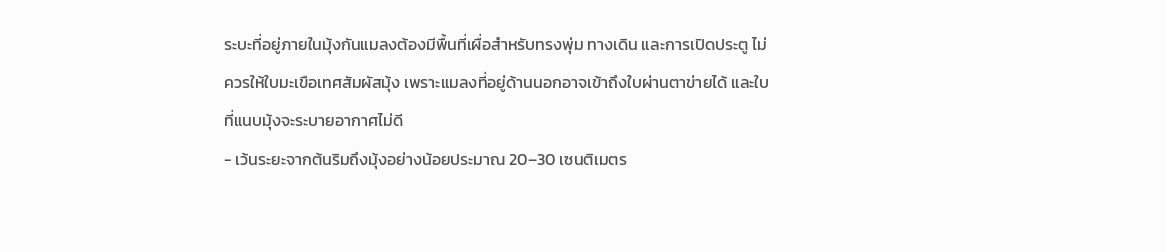ระบะที่อยู่ภายในมุ้งกันแมลงต้องมีพื้นที่เผื่อสำหรับทรงพุ่ม ทางเดิน และการเปิดประตู ไม่ควรให้ใบมะเขือเทศสัมผัสมุ้ง เพราะแมลงที่อยู่ด้านนอกอาจเข้าถึงใบผ่านตาข่ายได้ และใบที่แนบมุ้งจะระบายอากาศไม่ดี
- เว้นระยะจากต้นริมถึงมุ้งอย่างน้อยประมาณ 20–30 เซนติเมตร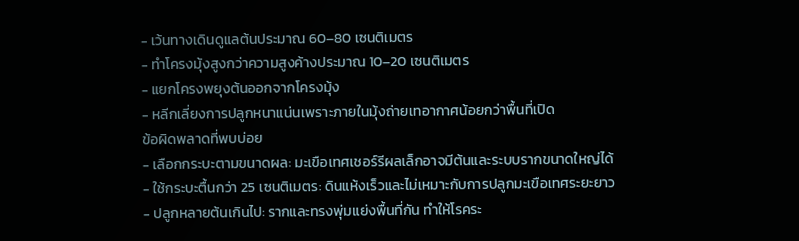- เว้นทางเดินดูแลต้นประมาณ 60–80 เซนติเมตร
- ทำโครงมุ้งสูงกว่าความสูงค้างประมาณ 10–20 เซนติเมตร
- แยกโครงพยุงต้นออกจากโครงมุ้ง
- หลีกเลี่ยงการปลูกหนาแน่นเพราะภายในมุ้งถ่ายเทอากาศน้อยกว่าพื้นที่เปิด
ข้อผิดพลาดที่พบบ่อย
- เลือกกระบะตามขนาดผล: มะเขือเทศเชอร์รีผลเล็กอาจมีต้นและระบบรากขนาดใหญ่ได้
- ใช้กระบะตื้นกว่า 25 เซนติเมตร: ดินแห้งเร็วและไม่เหมาะกับการปลูกมะเขือเทศระยะยาว
- ปลูกหลายต้นเกินไป: รากและทรงพุ่มแย่งพื้นที่กัน ทำให้โรคระ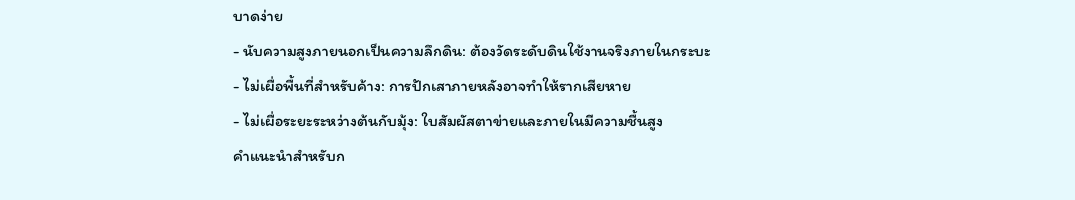บาดง่าย
- นับความสูงภายนอกเป็นความลึกดิน: ต้องวัดระดับดินใช้งานจริงภายในกระบะ
- ไม่เผื่อพื้นที่สำหรับค้าง: การปักเสาภายหลังอาจทำให้รากเสียหาย
- ไม่เผื่อระยะระหว่างต้นกับมุ้ง: ใบสัมผัสตาข่ายและภายในมีความชื้นสูง
คำแนะนำสำหรับก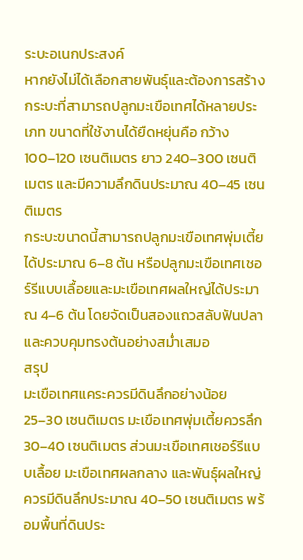ระบะอเนกประสงค์
หากยังไม่ได้เลือกสายพันธุ์และต้องการสร้างกระบะที่สามารถปลูกมะเขือเทศได้หลายประเภท ขนาดที่ใช้งานได้ยืดหยุ่นคือ กว้าง 100–120 เซนติเมตร ยาว 240–300 เซนติเมตร และมีความลึกดินประมาณ 40–45 เซนติเมตร
กระบะขนาดนี้สามารถปลูกมะเขือเทศพุ่มเตี้ยได้ประมาณ 6–8 ต้น หรือปลูกมะเขือเทศเชอร์รีแบบเลื้อยและมะเขือเทศผลใหญ่ได้ประมาณ 4–6 ต้น โดยจัดเป็นสองแถวสลับฟันปลาและควบคุมทรงต้นอย่างสม่ำเสมอ
สรุป
มะเขือเทศแคระควรมีดินลึกอย่างน้อย 25–30 เซนติเมตร มะเขือเทศพุ่มเตี้ยควรลึก 30–40 เซนติเมตร ส่วนมะเขือเทศเชอร์รีแบบเลื้อย มะเขือเทศผลกลาง และพันธุ์ผลใหญ่ ควรมีดินลึกประมาณ 40–50 เซนติเมตร พร้อมพื้นที่ดินประ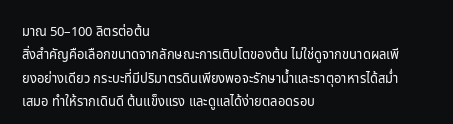มาณ 50–100 ลิตรต่อต้น
สิ่งสำคัญคือเลือกขนาดจากลักษณะการเติบโตของต้น ไม่ใช่ดูจากขนาดผลเพียงอย่างเดียว กระบะที่มีปริมาตรดินเพียงพอจะรักษาน้ำและธาตุอาหารได้สม่ำเสมอ ทำให้รากเดินดี ต้นแข็งแรง และดูแลได้ง่ายตลอดรอบ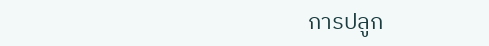การปลูก